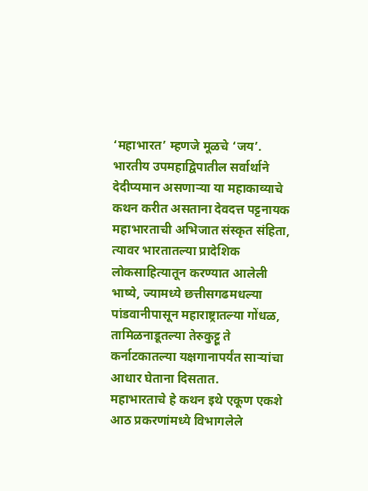‘महाभारत’ म्हणजे मूळचे ‘जय’. भारतीय उपमहाद्विपातील सर्वार्थाने देदीप्यमान असणाऱ्या या महाकाव्याचे कथन करीत असताना देवदत्त पट्टनायक महाभारताची अभिजात संस्कृत संहिता, त्यावर भारतातल्या प्रादेशिक लोकसाहित्यातून करण्यात आलेली भाष्ये, ज्यामध्ये छत्तीसगढमधल्या पांडवानीपासून महाराष्ट्रातल्या गोंधळ, तामिळनाडूतल्या तेरुकुट्टू ते कर्नाटकातल्या यक्षगानापर्यंत साऱ्यांचा आधार घेताना दिसतात.
महाभारताचे हे कथन इथे एकूण एकशे आठ प्रकरणांमध्ये विभागलेले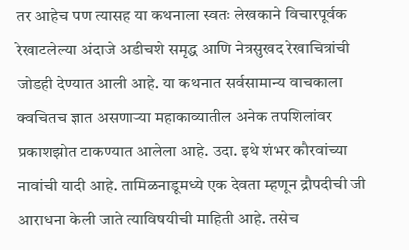तर आहेच पण त्यासह या कथनाला स्वतः लेखकाने विचारपूर्वक रेखाटलेल्या अंदाजे अडीचशे समृद्ध आणि नेत्रसुखद रेखाचित्रांची जोडही देण्यात आली आहे. या कथनात सर्वसामान्य वाचकाला क्वचितच ज्ञात असणाऱ्या महाकाव्यातील अनेक तपशिलांवर प्रकाशझोत टाकण्यात आलेला आहे. उदा. इथे शंभर कौरवांच्या नावांची यादी आहे. तामिळनाडूमध्ये एक देवता म्हणून द्रौपदीची जी आराधना केली जाते त्याविषयीची माहिती आहे. तसेच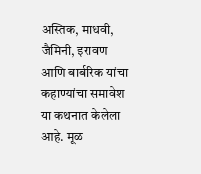अस्तिक, माधवी, जैमिनी, इरावण आणि बार्बरिक यांचा कहाण्यांचा समावेश या कथनात केलेला आहे. मूळ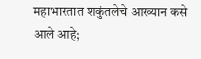महाभारतात शकुंतलेचे आख्यान कसे आले आहे;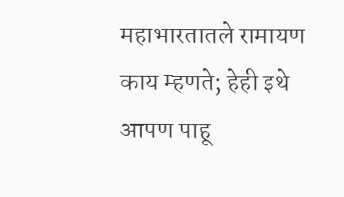महाभारतातले रामायण काय म्हणते; हेही इथे आपण पाहू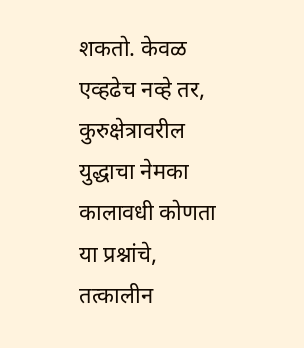शकतो. केवळ एव्हढेच नव्हे तर, कुरुक्षेत्रावरील युद्धाचा नेमका कालावधी कोणता या प्रश्नांचे, तत्कालीन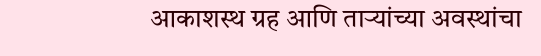आकाशस्थ ग्रह आणि ताऱ्यांच्या अवस्थांचा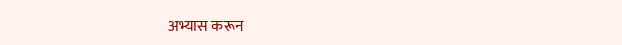अभ्यास करून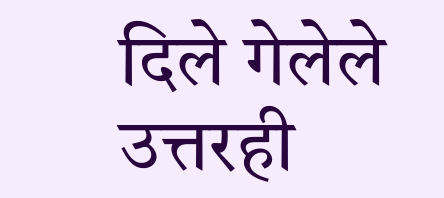दिले गेलेले उत्तरही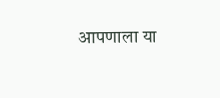आपणाला या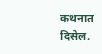कथनात दिसेल.